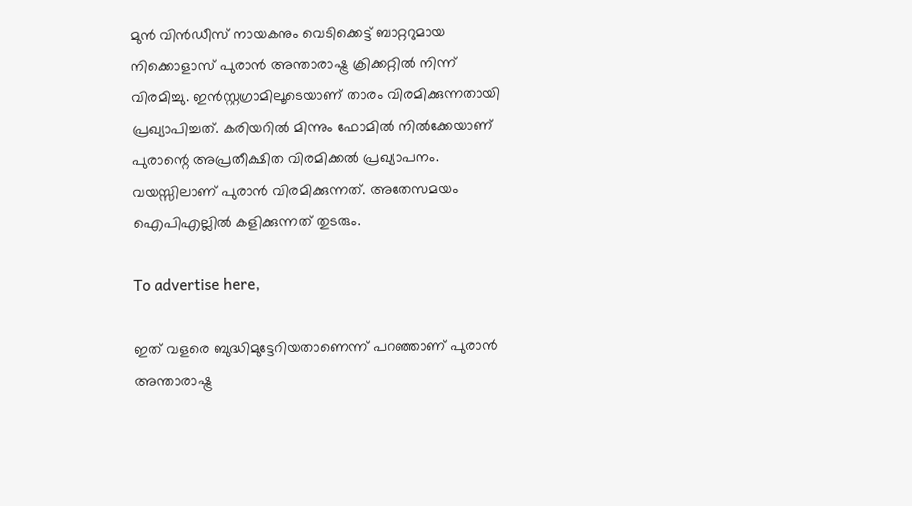മുന്‍ വിന്‍ഡീസ് നായകനും വെടിക്കെട്ട് ബാറ്ററുമായ നിക്കൊളാസ് പുരാന്‍ അന്താരാഷ്ട്ര ക്രിക്കറ്റില്‍ നിന്ന് വിരമിച്ചു. ഇന്‍സ്റ്റഗ്രാമിലൂടെയാണ് താരം വിരമിക്കുന്നതായി പ്രഖ്യാപിച്ചത്. കരിയറില്‍ മിന്നും ഫോമില്‍ നില്‍ക്കേയാണ് പുരാന്റെ അപ്രതീക്ഷിത വിരമിക്കല്‍ പ്രഖ്യാപനം. വയസ്സിലാണ് പുരാന്‍ വിരമിക്കുന്നത്. അതേസമയം ഐപിഎല്ലില്‍ കളിക്കുന്നത് തുടരും.

To advertise here,

ഇത് വളരെ ബുദ്ധിമുട്ടേറിയതാണെന്ന് പറഞ്ഞാണ് പുരാന്‍ അന്താരാഷ്ട്ര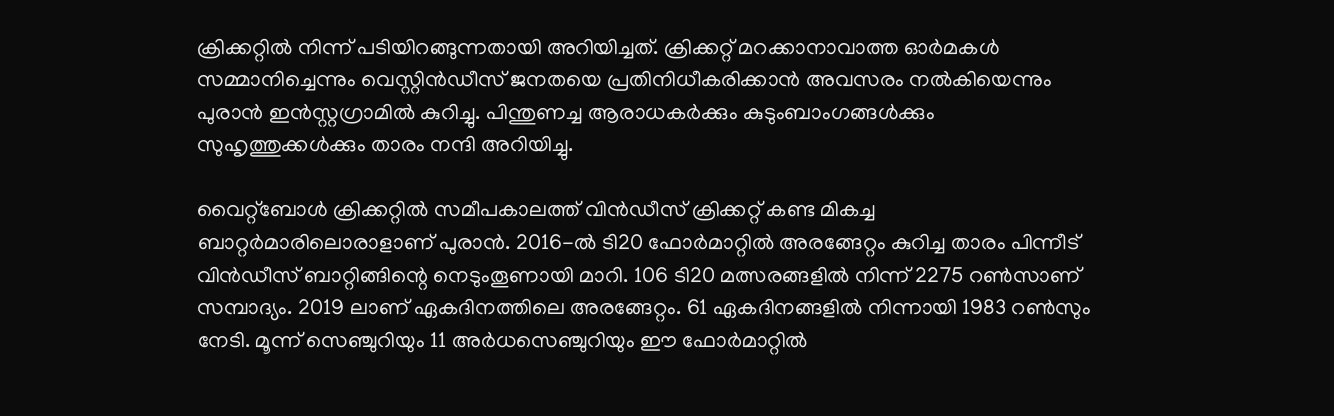ക്രിക്കറ്റില്‍ നിന്ന് പടിയിറങ്ങുന്നതായി അറിയിച്ചത്. ക്രിക്കറ്റ് മറക്കാനാവാത്ത ഓര്‍മകള്‍ സമ്മാനിച്ചെന്നും വെസ്റ്റിന്‍ഡീസ് ജനതയെ പ്രതിനിധീകരിക്കാന്‍ അവസരം നല്‍കിയെന്നും പുരാന്‍ ഇന്‍സ്റ്റഗ്രാമില്‍ കുറിച്ചു. പിന്തുണച്ച ആരാധകര്‍ക്കും കുടുംബാംഗങ്ങള്‍ക്കും സുഹൃത്തുക്കള്‍ക്കും താരം നന്ദി അറിയിച്ചു.

വൈറ്റ്‌ബോള്‍ ക്രിക്കറ്റില്‍ സമീപകാലത്ത് വിന്‍ഡീസ് ക്രിക്കറ്റ് കണ്ട മികച്ച ബാറ്റര്‍മാരിലൊരാളാണ് പുരാന്‍. 2016-ല്‍ ടി20 ഫോര്‍മാറ്റില്‍ അരങ്ങേറ്റം കുറിച്ച താരം പിന്നീട് വിന്‍ഡീസ് ബാറ്റിങ്ങിന്റെ നെടുംതൂണായി മാറി. 106 ടി20 മത്സരങ്ങളില്‍ നിന്ന് 2275 റണ്‍സാണ് സമ്പാദ്യം. 2019 ലാണ് ഏകദിനത്തിലെ അരങ്ങേറ്റം. 61 ഏകദിനങ്ങളില്‍ നിന്നായി 1983 റണ്‍സും നേടി. മൂന്ന് സെഞ്ചുറിയും 11 അര്‍ധസെഞ്ചുറിയും ഈ ഫോര്‍മാറ്റില്‍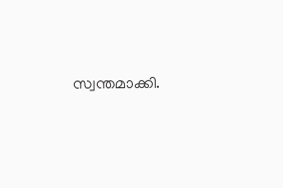സ്വന്തമാക്കി.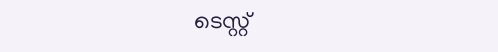ടെസ്റ്റ്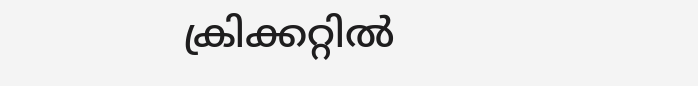ക്രിക്കറ്റില്‍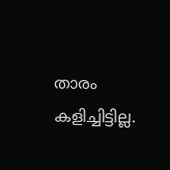താരം കളിച്ചിട്ടില്ല.